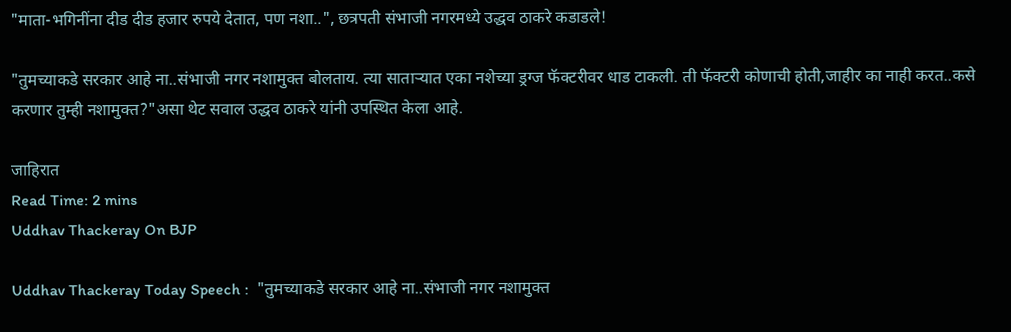"माता-भगिनींना दीड दीड हजार रुपये देतात, पण नशा..", छत्रपती संभाजी नगरमध्ये उद्धव ठाकरे कडाडले!

"तुमच्याकडे सरकार आहे ना..संभाजी नगर नशामुक्त बोलताय. त्या साताऱ्यात एका नशेच्या ड्रग्ज फॅक्टरीवर धाड टाकली. ती फॅक्टरी कोणाची होती,जाहीर का नाही करत..कसे करणार तुम्ही नशामुक्त?"असा थेट सवाल उद्धव ठाकरे यांनी उपस्थित केला आहे.

जाहिरात
Read Time: 2 mins
Uddhav Thackeray On BJP

Uddhav Thackeray Today Speech :  "तुमच्याकडे सरकार आहे ना..संभाजी नगर नशामुक्त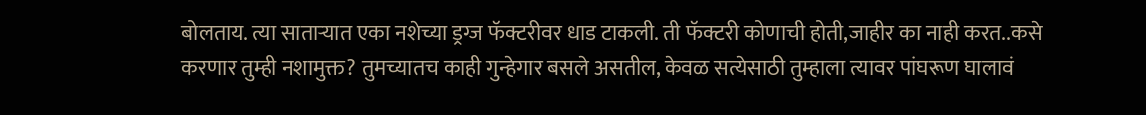बोलताय. त्या साताऱ्यात एका नशेच्या ड्रग्ज फॅक्टरीवर धाड टाकली. ती फॅक्टरी कोणाची होती,जाहीर का नाही करत..कसे करणार तुम्ही नशामुक्त? तुमच्यातच काही गुन्हेगार बसले असतील, केवळ सत्येसाठी तुम्हाला त्यावर पांघरूण घालावं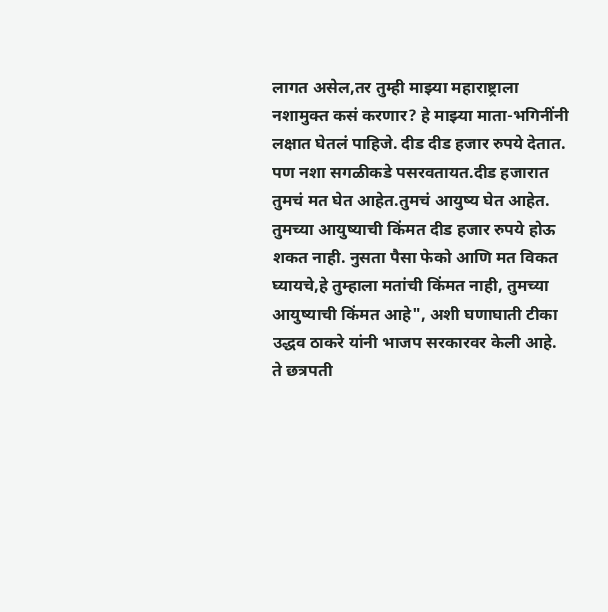लागत असेल,तर तुम्ही माझ्या महाराष्ट्राला नशामुक्त कसं करणार? हे माझ्या माता-भगिनींनी लक्षात घेतलं पाहिजे. दीड दीड हजार रुपये देतात. पण नशा सगळीकडे पसरवतायत.दीड हजारात तुमचं मत घेत आहेत.तुमचं आयुष्य घेत आहेत. तुमच्या आयुष्याची किंमत दीड हजार रुपये होऊ शकत नाही. नुसता पैसा फेको आणि मत विकत घ्यायचे,हे तुम्हाला मतांची किंमत नाही, तुमच्या आयुष्याची किंमत आहे", अशी घणाघाती टीका उद्धव ठाकरे यांनी भाजप सरकारवर केली आहे. ते छत्रपती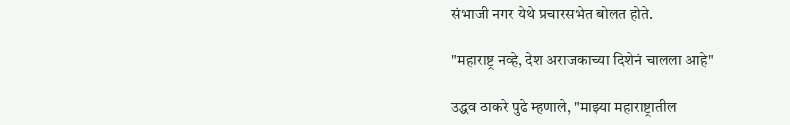संभाजी नगर येथे प्रचारसभेत बोलत होते.

"महाराष्ट्र नव्हे, देश अराजकाच्या दिशेनं चालला आहे"

उद्धव ठाकरे पुढे म्हणाले, "माझ्या महाराष्ट्रातील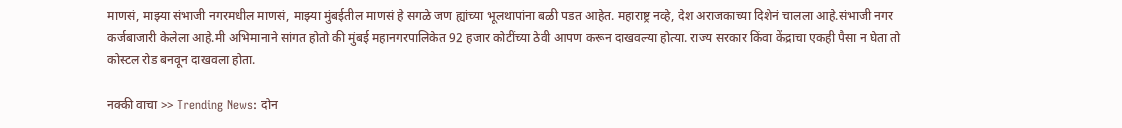माणसं, माझ्या संभाजी नगरमधील माणसं, माझ्या मुंबईतील माणसं हे सगळे जण ह्यांच्या भूलथापांना बळी पडत आहेत. महाराष्ट्र नव्हे, देश अराजकाच्या दिशेनं चालला आहे.संभाजी नगर कर्जबाजारी केलेला आहे.मी अभिमानाने सांगत होतो की मुंबई महानगरपालिकेत 92 हजार कोटींच्या ठेवी आपण करून दाखवल्या होत्या. राज्य सरकार किंवा केंद्राचा एकही पैसा न घेता तो कोस्टल रोड बनवून दाखवला होता.

नक्की वाचा >> Trending News: दोन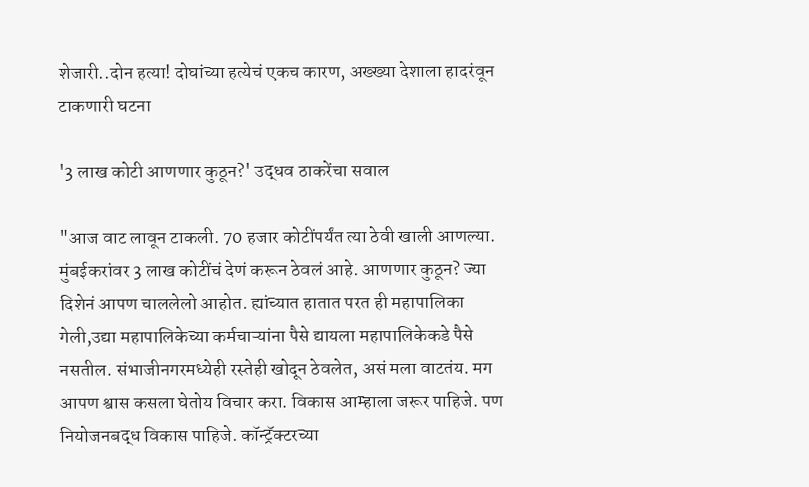शेजारी..दोन हत्या! दोघांच्या हत्येचं एकच कारण, अख्ख्या देशाला हादरंवून टाकणारी घटना

'3 लाख कोटी आणणार कुठून?' उद्धव ठाकरेंचा सवाल

"आज वाट लावून टाकली. 70 हजार कोटींपर्यंत त्या ठेवी खाली आणल्या. मुंबईकरांवर 3 लाख कोटींचं देणं करून ठेवलं आहे. आणणार कुठून? ज्या दिशेनं आपण चाललेलो आहोत. ह्यांच्यात हातात परत ही महापालिका गेली,उद्या महापालिकेच्या कर्मचाऱ्यांना पैसे द्यायला महापालिकेकडे पैसे नसतील. संभाजीनगरमध्येही रस्तेही खोदून ठेवलेत, असं मला वाटतंय. मग आपण श्वास कसला घेतोय विचार करा. विकास आम्हाला जरूर पाहिजे. पण नियोजनबद्ध विकास पाहिजे. कॉन्ट्रॅक्टरच्या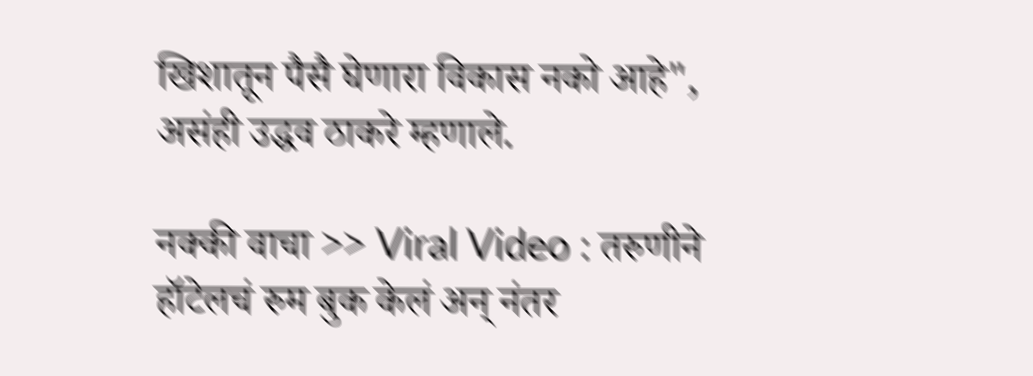खिशातून पैसै घेणारा विकास नको आहे", असंही उद्धव ठाकरे म्हणाले.

नक्की वाचा >> Viral Video : तरुणीने हॉटेलचं रुम बुक केलं अन् नंतर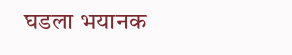घडला भयानक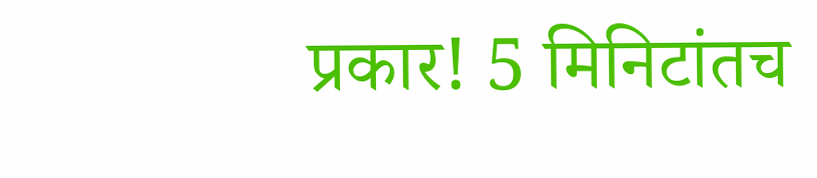प्रकार! 5 मिनिटांतच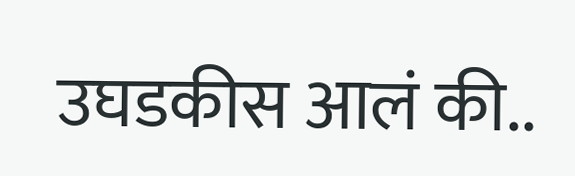उघडकीस आलं की..